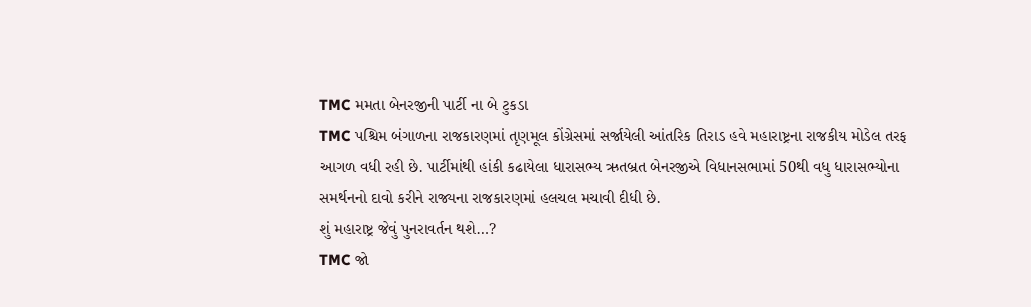TMC મમતા બેનરજીની પાર્ટી ના બે ટુકડા
TMC પશ્ચિમ બંગાળના રાજકારણમાં તૃણમૂલ કોંગ્રેસમાં સર્જાયેલી આંતરિક તિરાડ હવે મહારાષ્ટ્રના રાજકીય મોડેલ તરફ આગળ વધી રહી છે. પાર્ટીમાંથી હાંકી કઢાયેલા ધારાસભ્ય ઋતબ્રત બેનરજીએ વિધાનસભામાં 50થી વધુ ધારાસભ્યોના સમર્થનનો દાવો કરીને રાજ્યના રાજકારણમાં હલચલ મચાવી દીધી છે.
શું મહારાષ્ટ્ર જેવું પુનરાવર્તન થશે…?
TMC જો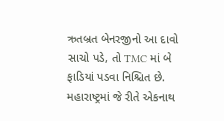ઋતબ્રત બેનરજીનો આ દાવો સાચો પડે, તો TMC માં બે ફાડિયાં પડવા નિશ્ચિત છે. મહારાષ્ટ્રમાં જે રીતે એકનાથ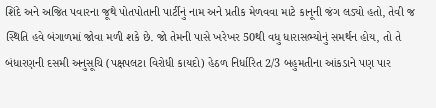શિંદે અને અજિત પવારના જૂથે પોતપોતાની પાર્ટીનું નામ અને પ્રતીક મેળવવા માટે કાનૂની જંગ લડ્યો હતો, તેવી જ સ્થિતિ હવે બંગાળમાં જોવા મળી શકે છે. જો તેમની પાસે ખરેખર 50થી વધુ ધારાસભ્યોનું સમર્થન હોય, તો તે બંધારણની દસમી અનુસૂચિ (પક્ષપલટા વિરોધી કાયદો) હેઠળ નિર્ધારિત 2/3 બહુમતીના આંકડાને પણ પાર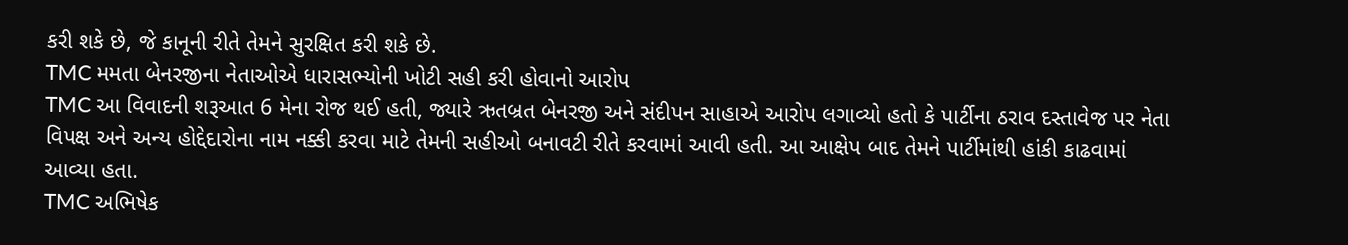કરી શકે છે, જે કાનૂની રીતે તેમને સુરક્ષિત કરી શકે છે.
TMC મમતા બેનરજીના નેતાઓએ ધારાસભ્યોની ખોટી સહી કરી હોવાનો આરોપ
TMC આ વિવાદની શરૂઆત 6 મેના રોજ થઈ હતી, જ્યારે ઋતબ્રત બેનરજી અને સંદીપન સાહાએ આરોપ લગાવ્યો હતો કે પાર્ટીના ઠરાવ દસ્તાવેજ પર નેતા વિપક્ષ અને અન્ય હોદ્દેદારોના નામ નક્કી કરવા માટે તેમની સહીઓ બનાવટી રીતે કરવામાં આવી હતી. આ આક્ષેપ બાદ તેમને પાર્ટીમાંથી હાંકી કાઢવામાં આવ્યા હતા.
TMC અભિષેક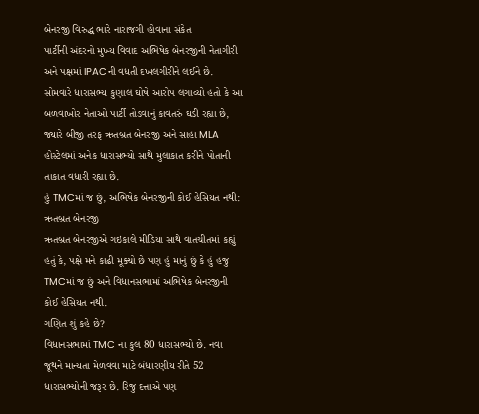બેનરજી વિરુદ્ધ ભારે નારાજગી હોવાના સંકેત
પાર્ટીની અંદરનો મુખ્ય વિવાદ અભિષેક બેનરજીની નેતાગીરી અને પક્ષમાં IPACની વધતી દખલગીરીને લઈને છે. સોમવારે ધારાસભ્ય કુણાલ ઘોષે આરોપ લગાવ્યો હતો કે આ બળવાખોર નેતાઓ પાર્ટી તોડવાનું કાવતરું ઘડી રહ્યા છે, જ્યારે બીજી તરફ ઋતબ્રત બેનરજી અને સાહા MLA હોસ્ટેલમાં અનેક ધારાસભ્યો સાથે મુલાકાત કરીને પોતાની તાકાત વધારી રહ્યા છે.
હું TMCમાં જ છું, અભિષેક બેનરજીની કોઈ હેસિયત નથી: ઋતબ્રત બેનરજી
ઋતબ્રત બેનરજીએ ગઇકાલે મીડિયા સાથે વાતચીતમાં કહ્યું હતું કે, પક્ષે મને કાઢી મૂક્યો છે પણ હું માનું છું કે હું હજુ TMCમાં જ છું અને વિધાનસભામાં અભિષેક બેનરજીની કોઈ હેસિયત નથી.
ગણિત શું કહે છે?
વિધાનસભામાં TMC ના કુલ 80 ધારાસભ્યો છે. નવા જૂથને માન્યતા મેળવવા માટે બંધારણીય રીતે 52 ધારાસભ્યોની જરૂર છે. રિજુ દત્તાએ પણ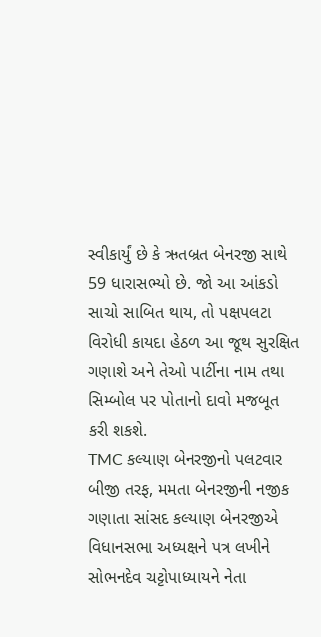સ્વીકાર્યું છે કે ઋતબ્રત બેનરજી સાથે 59 ધારાસભ્યો છે. જો આ આંકડો સાચો સાબિત થાય, તો પક્ષપલટા વિરોધી કાયદા હેઠળ આ જૂથ સુરક્ષિત ગણાશે અને તેઓ પાર્ટીના નામ તથા સિમ્બોલ પર પોતાનો દાવો મજબૂત કરી શકશે.
TMC કલ્યાણ બેનરજીનો પલટવાર
બીજી તરફ, મમતા બેનરજીની નજીક ગણાતા સાંસદ કલ્યાણ બેનરજીએ વિધાનસભા અધ્યક્ષને પત્ર લખીને સોભનદેવ ચટ્ટોપાધ્યાયને નેતા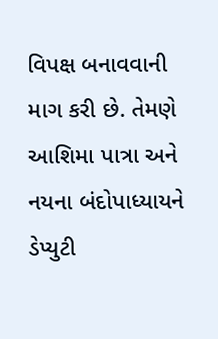વિપક્ષ બનાવવાની માગ કરી છે. તેમણે આશિમા પાત્રા અને નયના બંદોપાધ્યાયને ડેપ્યુટી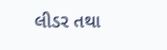લીડર તથા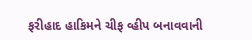ફરીહાદ હાકિમને ચીફ વ્હીપ બનાવવાની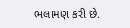ભલામણ કરી છે.